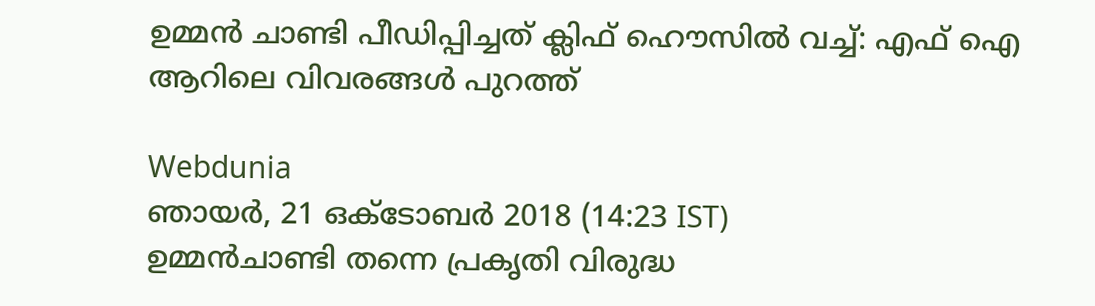ഉമ്മൻ ചാണ്ടി പീഡിപ്പിച്ചത് ക്ലിഫ് ഹൌസിൽ വച്ച്: എഫ് ഐ ആറിലെ വിവരങ്ങൾ പുറത്ത്

Webdunia
ഞായര്‍, 21 ഒക്‌ടോബര്‍ 2018 (14:23 IST)
ഉമ്മൻ‌ചാണ്ടി തന്നെ പ്രകൃതി വിരുദ്ധ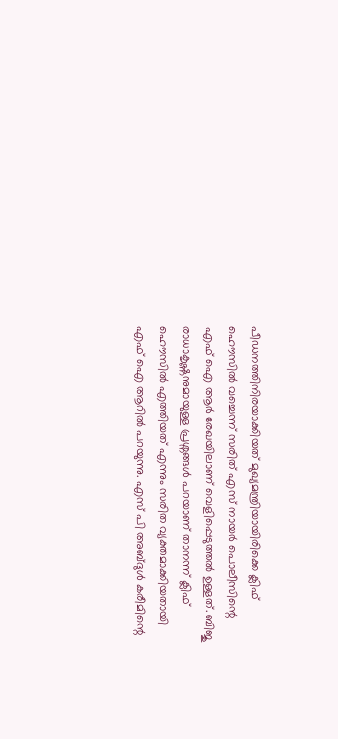പീഡനത്തിനിരയാക്കിയത് മുഖ്യമന്ത്രിയായിരിക്കെ ക്ലിഫ് ഹൌസിൽ വച്ചെന്ന് സരിത് എസ് നായർ പൊലീസിന്റെ എഫ് ഐ ആർ രേഖയിലാണ് വെളിപ്പെടുത്തൽ ഉള്ളത്. ബിജു രാധാകൃഷ്ണനുമായുള്ള പ്രശ്നങ്ങൾ പറയാണ് താനന്ന് ക്ലിഫ് ഹൌസിൽ എത്തിയത് എന്നും സരിത വ്യക്തമാക്കിയതായി എഫ് ഐ ആറിൽ പറയുന്നു. എസ് പി അബ്ദുൾ കരീമിന്റെ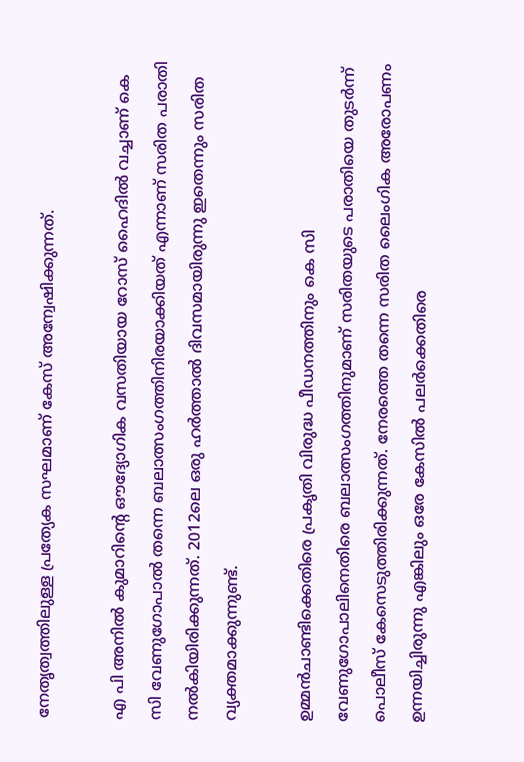നേതൃത്വത്തിലുള്ള പ്രത്യേക സഘമാണ് കേസ് അന്വേഷിക്കുന്നത്.

എ പി അനിൽ കുമാറിന്റെ ഔദ്യോഗിക വസതിയായ റോസ് ഹൈദിൽ വച്ചാണ് കെ സി വേണുഗോപാൽ തന്നെ ബലാത്സംഗത്തിനിരയാക്കിയത് എന്നാണ് സരിത പരാതി നൽകിയിരിക്കുന്നത്. 2012ലെ ഒരു ഹർത്താൽ ദിവസമായിരുന്നു ഇതെന്നും സരിത വ്യക്തമാക്കുന്നുണ്ട്.

ഉമ്മൻ‌ചാണ്ടിക്കെതിരെ പ്രകൃതി വിരുദ്ധ പീഡനത്തിനും കെ സി വേണുഗോപാലിനെതിരെ ബലാത്സംഗത്തിനുമാണ് സരിതയുടെ പരാതിയെ തുടർന്ന് പൊലീസ് കേസെടുത്തിരിക്കുന്നത്. നേരത്തെ തന്നെ സരിത ലൈംഗിക അരോപണം ഉന്നയിച്ചിരുന്നു എങ്കിലും ഒരേ കേസിൽ പലർക്കെതിരെ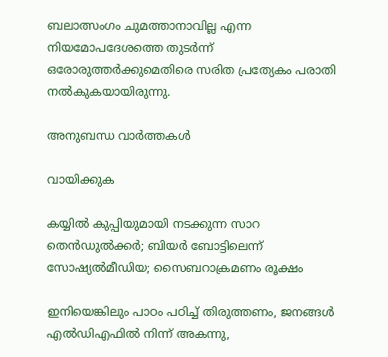ബലാത്സംഗം ചുമത്താനാവില്ല എന്ന നിയമോപദേശത്തെ തുടർന്ന് ഒരോരുത്തർക്കുമെതിരെ സരിത പ്രത്യേകം പരാതി നൽകുകയായിരുന്നു.

അനുബന്ധ വാര്‍ത്തകള്‍

വായിക്കുക

കയ്യിൽ കുപ്പിയുമായി നടക്കുന്ന സാറ തെൻഡുൽക്കർ; ബിയർ ബോട്ടിലെന്ന് സോഷ്യൽമീഡിയ; സൈബറാക്രമണം രൂക്ഷം

ഇനിയെങ്കിലും പാഠം പഠിച്ച് തിരുത്തണം, ജനങ്ങൾ എൽഡിഎഫിൽ നിന്ന് അകന്നു,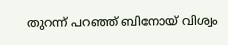തുറന്ന് പറഞ്ഞ് ബിനോയ് വിശ്വം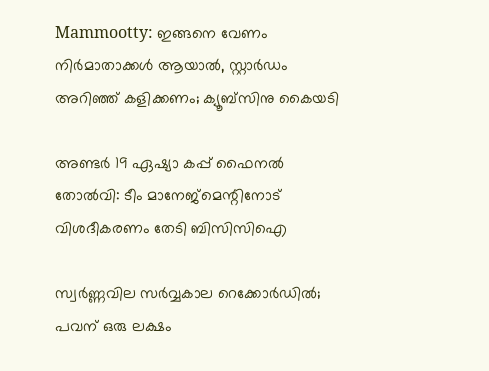Mammootty: ഇങ്ങനെ വേണം നിര്‍മാതാക്കള്‍ ആയാല്‍, സ്റ്റാര്‍ഡം അറിഞ്ഞ് കളിക്കണം; ക്യൂബ്‌സിനു കൈയടി

അണ്ടർ 19 ഏഷ്യാ കപ്പ് ഫൈനൽ തോൽവി: ടീം മാനേജ്മെന്റിനോട് വിശദീകരണം തേടി ബിസിസിഐ

സ്വര്‍ണ്ണവില സര്‍വ്വകാല റെക്കോര്‍ഡില്‍; പവന് ഒരു ലക്ഷം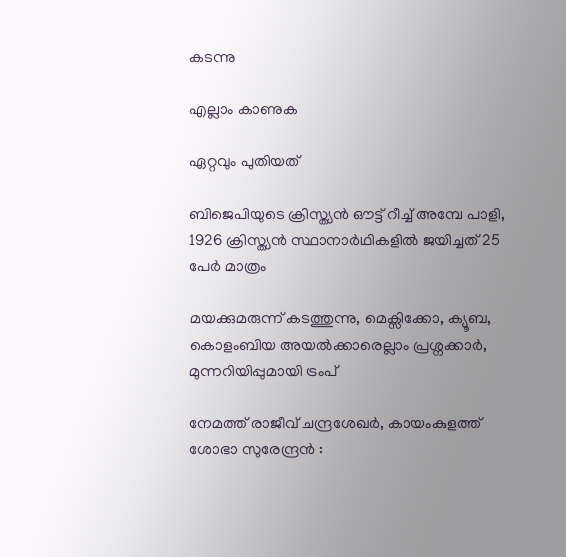കടന്നു

എല്ലാം കാണുക

ഏറ്റവും പുതിയത്

ബിജെപിയുടെ ക്രിസ്ത്യൻ ഔട്ട് റീച്ച് അമ്പേ പാളി, 1926 ക്രിസ്ത്യൻ സ്ഥാനാർഥികളിൽ ജയിച്ചത് 25 പേർ മാത്രം

മയക്കുമരുന്ന് കടത്തുന്നു, മെക്സിക്കോ, ക്യൂബ, കൊളംബിയ അയൽക്കാരെല്ലാം പ്രശ്നക്കാർ, മുന്നറിയിപ്പുമായി ട്രംപ്

നേമത്ത് രാജീവ് ചന്ദ്രശേഖർ, കായംകുളത്ത് ശോഭാ സുരേന്ദ്രൻ :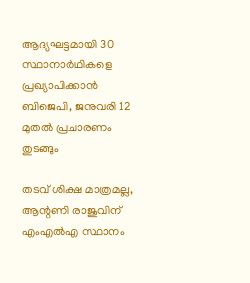ആദ്യഘട്ടമായി 30 സ്ഥാനാർഥികളെ പ്രഖ്യാപിക്കാൻ ബിജെപി, ജനുവരി 12 മുതൽ പ്രചാരണം തുടങ്ങും

തടവ് ശിക്ഷ മാത്രമല്ല, ആന്റണി രാജുവിന് എംഎല്‍എ സ്ഥാനം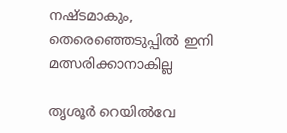നഷ്ടമാകും, തെരെഞ്ഞെടുപ്പില്‍ ഇനി മത്സരിക്കാനാകില്ല

തൃശൂർ റെയിൽവേ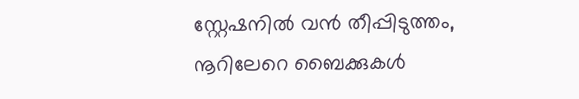സ്റ്റേഷനിൽ വൻ തീപ്പിടുത്തം, നൂറിലേറെ ബൈക്കുകൾ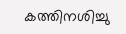കത്തിനശിച്ചു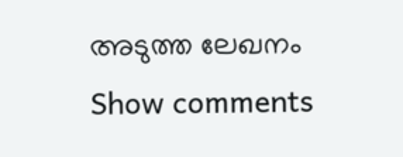അടുത്ത ലേഖനം
Show comments